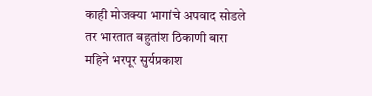काही मोजक्या भागांचे अपवाद सोडले तर भारतात बहुतांश ठिकाणी बारा महिने भरपूर सुर्यप्रकाश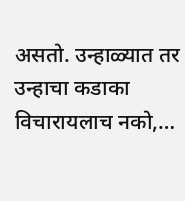असतो. उन्हाळ्यात तर उन्हाचा कडाका विचारायलाच नको,…